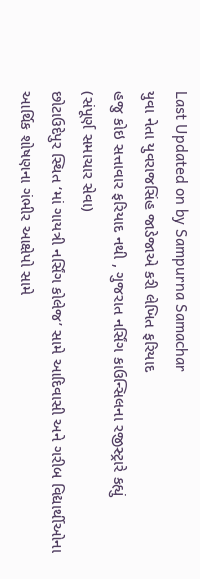Last Updated on by Sampurna Samachar
યુવા નેતા યુવરાજસિંહ જાડેજાએ કરી લેખિત ફરિયાદ
હજુ કોઇ સત્તાવાર ફરિયાદ નથી , ગુજરાત નર્સિંગ કાઉન્સિલના રજીસ્ટ્રારે કહ્યું
(સંપૂર્ણ સમાચાર સેવા)
છોટાઉદેપુર સ્થિત ‘માં ગાયત્રી નર્સિંગ કોલેજ’ સામે આદિવાસી અને ગરીબ વિદ્યાર્થીઓના આર્થિક શોષણના ગંભીર આક્ષેપો સામે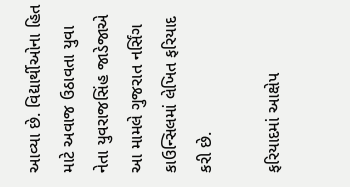આવ્યા છે. વિદ્યાર્થીઓના હિત માટે અવાજ ઉઠાવતા યુવા નેતા યુવરાજસિંહ જાડેજાએ આ મામલે ગુજરાત નર્સિંગ કાઉન્સિલમાં લેખિત ફરિયાદ કરી છે.

ફરિયાદમાં આક્ષેપ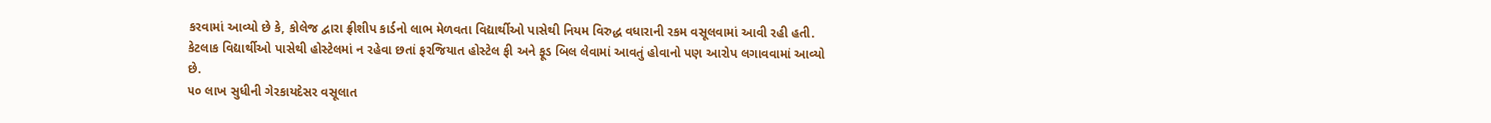કરવામાં આવ્યો છે કે, કોલેજ દ્વારા ફ્રીશીપ કાર્ડનો લાભ મેળવતા વિદ્યાર્થીઓ પાસેથી નિયમ વિરુદ્ધ વધારાની રકમ વસૂલવામાં આવી રહી હતી. કેટલાક વિદ્યાર્થીઓ પાસેથી હોસ્ટેલમાં ન રહેવા છતાં ફરજિયાત હોસ્ટેલ ફી અને ફૂડ બિલ લેવામાં આવતું હોવાનો પણ આરોપ લગાવવામાં આવ્યો છે.
૫૦ લાખ સુધીની ગેરકાયદેસર વસૂલાત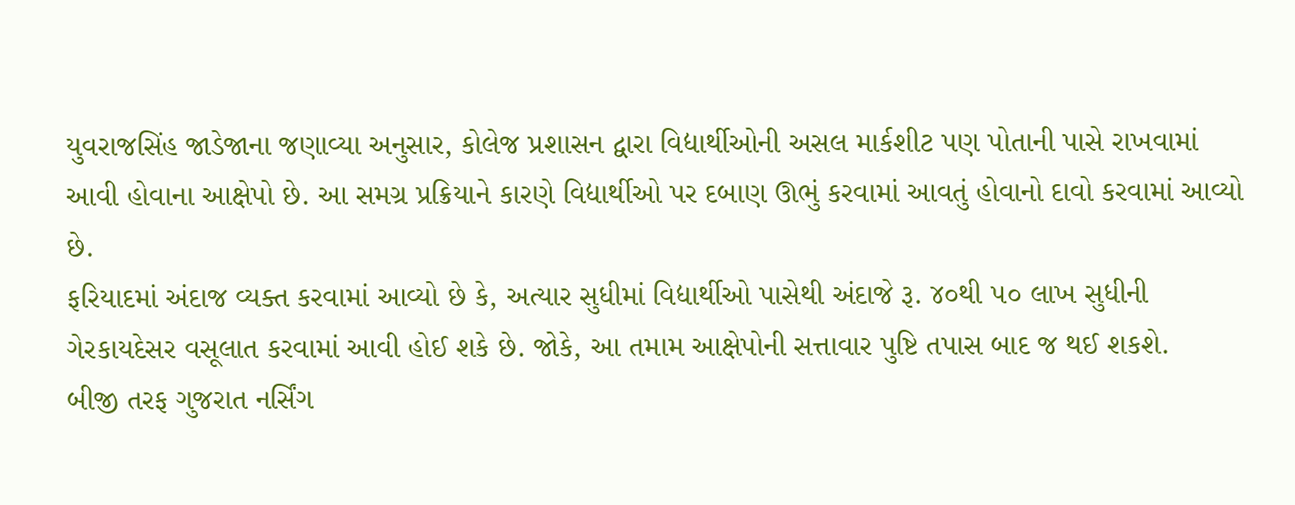યુવરાજસિંહ જાડેજાના જણાવ્યા અનુસાર, કોલેજ પ્રશાસન દ્વારા વિદ્યાર્થીઓની અસલ માર્કશીટ પણ પોતાની પાસે રાખવામાં આવી હોવાના આક્ષેપો છે. આ સમગ્ર પ્રક્રિયાને કારણે વિદ્યાર્થીઓ પર દબાણ ઊભું કરવામાં આવતું હોવાનો દાવો કરવામાં આવ્યો છે.
ફરિયાદમાં અંદાજ વ્યક્ત કરવામાં આવ્યો છે કે, અત્યાર સુધીમાં વિદ્યાર્થીઓ પાસેથી અંદાજે રૂ. ૪૦થી ૫૦ લાખ સુધીની ગેરકાયદેસર વસૂલાત કરવામાં આવી હોઈ શકે છે. જોકે, આ તમામ આક્ષેપોની સત્તાવાર પુષ્ટિ તપાસ બાદ જ થઈ શકશે.
બીજી તરફ ગુજરાત નર્સિંગ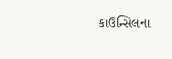કાઉન્સિલના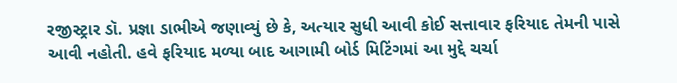રજીસ્ટ્રાર ડૉ. પ્રજ્ઞા ડાભીએ જણાવ્યું છે કે, અત્યાર સુધી આવી કોઈ સત્તાવાર ફરિયાદ તેમની પાસે આવી નહોતી. હવે ફરિયાદ મળ્યા બાદ આગામી બોર્ડ મિટિંગમાં આ મુદ્દે ચર્ચા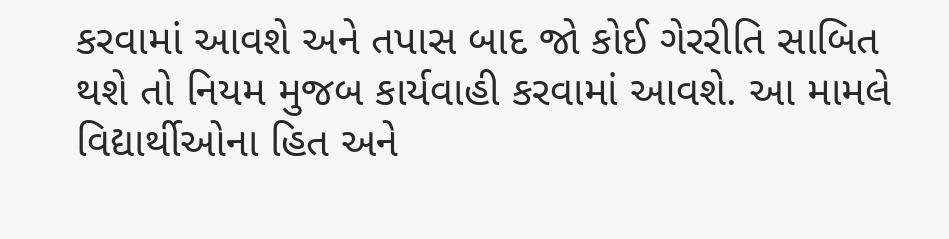કરવામાં આવશે અને તપાસ બાદ જો કોઈ ગેરરીતિ સાબિત થશે તો નિયમ મુજબ કાર્યવાહી કરવામાં આવશે. આ મામલે વિદ્યાર્થીઓના હિત અને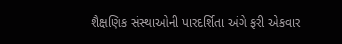શૈક્ષણિક સંસ્થાઓની પારદર્શિતા અંગે ફરી એકવાર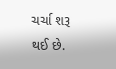ચર્ચા શરૂ થઈ છે.